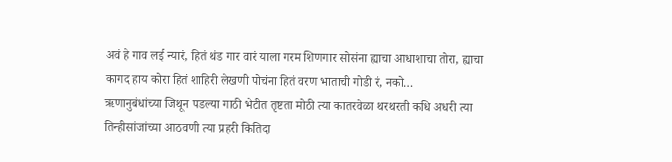अवं हे गाव लई न्यारं, हितं थंड गार वारं याला गरम शिणगार सोसंना ह्याचा आधाशाचा तोरा, ह्याचा कागद हाय कोरा हितं शाहिरी लेखणी पोचंना हितं वरण भाताची गोडी रं, नको…
ऋणानुबंधांच्या जिथून पडल्या गाठी भेटीत तृष्टता मोठी त्या कातरवेळा थरथरती कधि अधरी त्या तिन्हीसांजांच्या आठवणी त्या प्रहरी कितिदा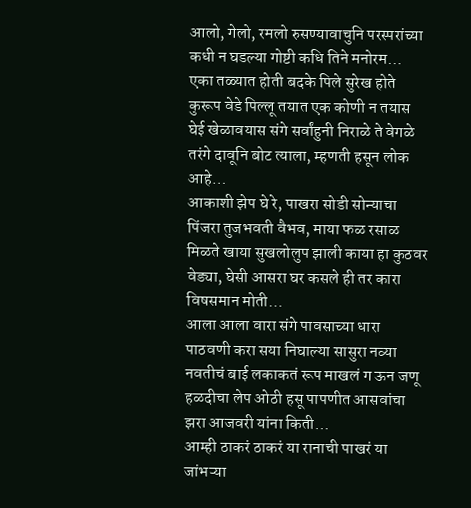आलो, गेलो, रमलो रुसण्यावाचुनि परस्परांच्या कधी न घडल्या गोष्टी कधि तिने मनोरम…
एका तळ्यात होती बदके पिले सुरेख होते कुरूप वेडे पिल्लू तयात एक कोणी न तयास घेई खेळावयास संगे सर्वांहुनी निराळे ते वेगळे तरंगे दावूनि बोट त्याला, म्हणती हसून लोक आहे…
आकाशी झेप घे रे, पाखरा सोडी सोन्याचा पिंजरा तुजभवती वैभव, माया फळ रसाळ मिळते खाया सुखलोलुप झाली काया हा कुठवर वेड्या, घेसी आसरा घर कसले ही तर कारा विषसमान मोती…
आला आला वारा संगे पावसाच्या धारा पाठवणी करा सया निघाल्या सासुरा नव्या नवतीचं बाई लकाकतं रूप माखलं ग ऊन जणू हळदीचा लेप ओठी हसू पापणीत आसवांचा झरा आजवरी यांना किती…
आम्ही ठाकरं ठाकरं या रानाची पाखरं या जांभऱ्या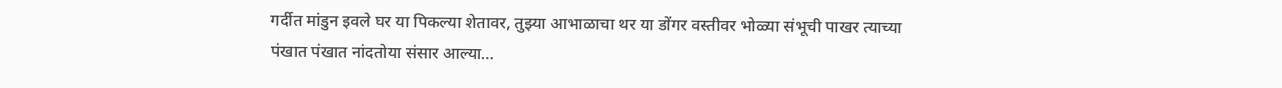गर्दीत मांडुन इवले घर या पिकल्या शेतावर, तुझ्या आभाळाचा थर या डोंगर वस्तीवर भोळ्या संभूची पाखर त्याच्या पंखात पंखात नांदतोया संसार आल्या…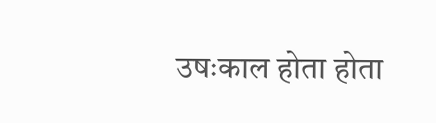उषःकाल होता होता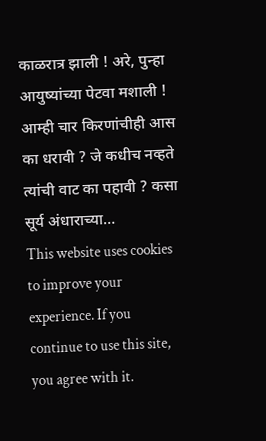काळरात्र झाली ! अरे, पुन्हा आयुष्यांच्या पेटवा मशाली ! आम्ही चार किरणांचीही आस का धरावी ? जे कधीच नव्हते त्यांची वाट का पहावी ? कसा सूर्य अंधाराच्या…
This website uses cookies to improve your experience. If you continue to use this site, you agree with it.